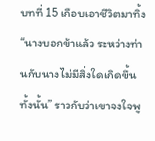บทที่ 15 เกือบเอาชีวิตมาทิ้ง
“นางบอกข้าแล้ว ระหว่างท่านกับนางไม่มีสิ่งใดเกิดขึ้นทั้งนั้น” ราวกับว่าเขาจงใจพู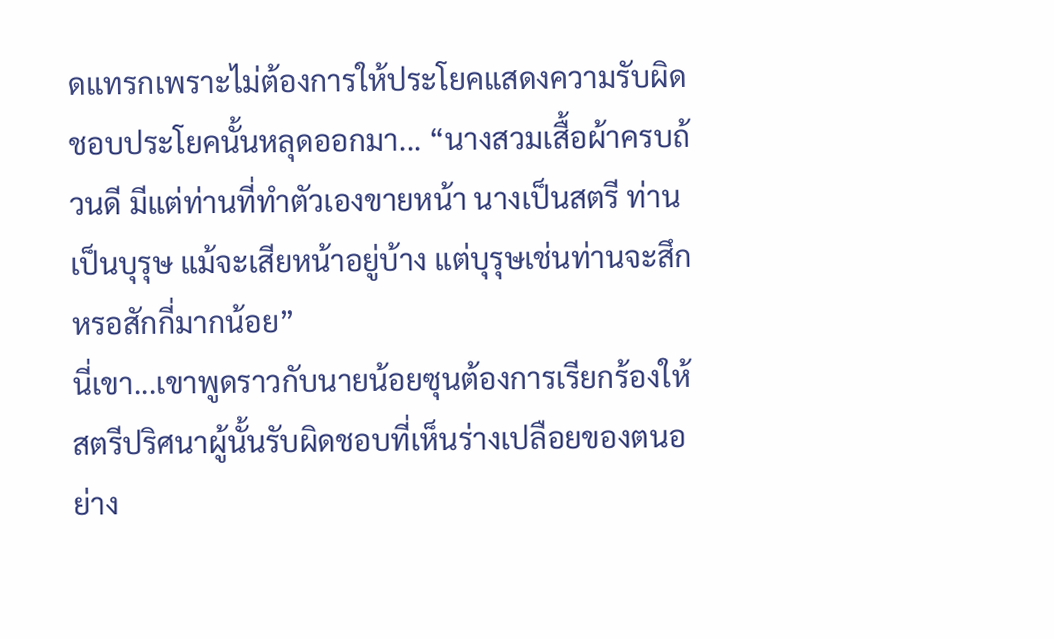ดแทรกเพราะไม่ต้องการให้ประโยคแสดงความรับผิดชอบประโยคนั้นหลุดออกมา... “นางสวมเสื้อผ้าครบถ้วนดี มีแต่ท่านที่ทำตัวเองขายหน้า นางเป็นสตรี ท่านเป็นบุรุษ แม้จะเสียหน้าอยู่บ้าง แต่บุรุษเช่นท่านจะสึกหรอสักกี่มากน้อย”
นี่เขา...เขาพูดราวกับนายน้อยซุนต้องการเรียกร้องให้สตรีปริศนาผู้นั้นรับผิดชอบที่เห็นร่างเปลือยของตนอย่าง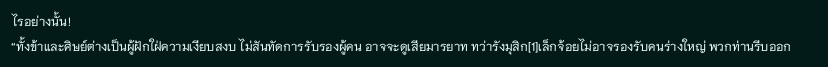ไรอย่างนั้น!
“ทั้งข้าและศิษย์ต่างเป็นผู้ฝักใฝ่ความเงียบสงบ ไม่สันทัดการรับรองผู้คน อาจจะดูเสียมารยาท ทว่ารังมุสิก[1]เล็กจ้อยไม่อาจรองรับคนร่างใหญ่ พวกท่านรีบออก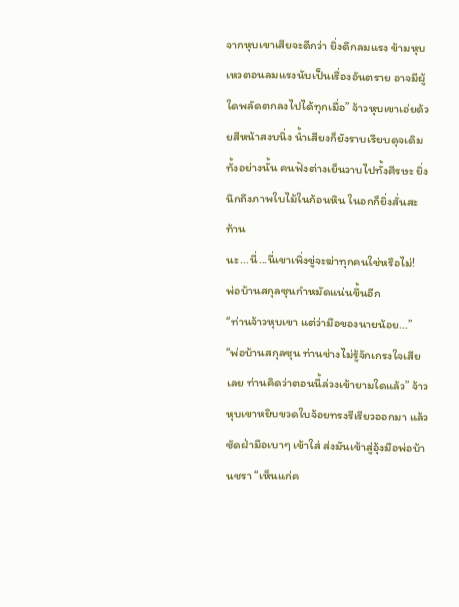จากหุบเขาเสียจะดีกว่า ยิ่งดึกลมแรง ข้ามหุบเหวตอนลมแรงนับเป็นเรื่องอันตราย อาจมีผู้ใดพลัดตกลงไปได้ทุกเมื่อ” จ้าวหุบเขาเอ่ยด้วยสีหน้าสงบนิ่ง น้ำเสียงก็ยังราบเรียบดุจเดิม ทั้งอย่างนั้น คนฟังต่างเย็นวาบไปทั้งศีรษะ ยิ่งนึกถึงภาพใบไม้ในก้อนหิน ในอกก็ยิ่งสั่นสะท้าน
นะ...นี่...นี่เขาเพิ่งขู่จะฆ่าทุกคนใช่หรือไม่!
พ่อบ้านสกุลซุนกำหมัดแน่นขึ้นอีก
“ท่านจ้าวหุบเขา แต่ว่ามือของนายน้อย...”
“พ่อบ้านสกุลซุน ท่านช่างไม่รู้จักเกรงใจเสียเลย ท่านคิดว่าตอนนี้ล่วงเข้ายามใดแล้ว” จ้าวหุบเขาหยิบขวดใบจ้อยทรงรีเรียวออกมา แล้วซัดฝ่ามือเบาๆ เข้าใส่ ส่งมันเข้าสู่อุ้งมือพ่อบ้านชรา “เห็นแก่ค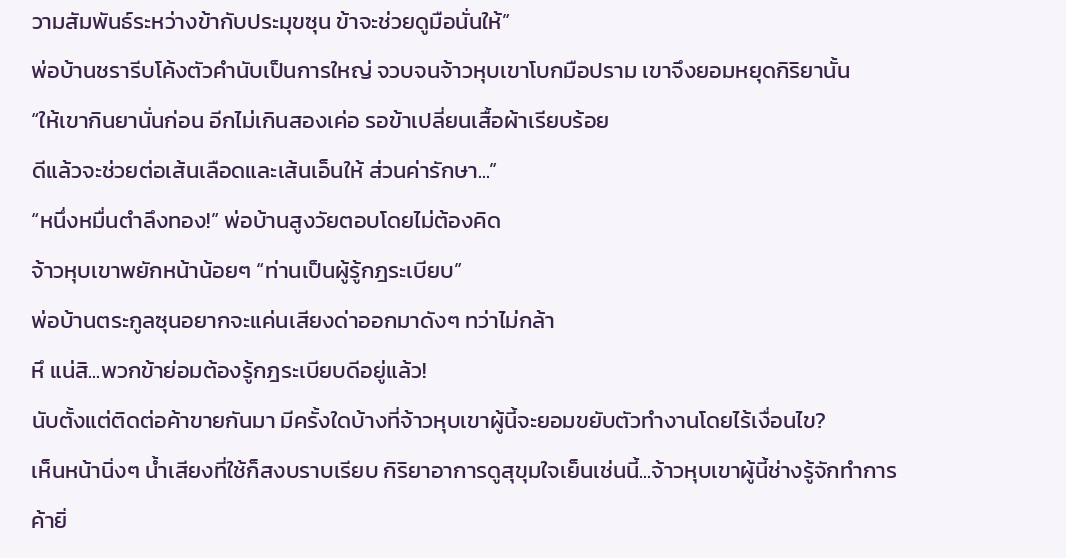วามสัมพันธ์ระหว่างข้ากับประมุขซุน ข้าจะช่วยดูมือนั่นให้”
พ่อบ้านชรารีบโค้งตัวคำนับเป็นการใหญ่ จวบจนจ้าวหุบเขาโบกมือปราม เขาจึงยอมหยุดกิริยานั้น
“ให้เขากินยานั่นก่อน อีกไม่เกินสองเค่อ รอข้าเปลี่ยนเสื้อผ้าเรียบร้อย
ดีแล้วจะช่วยต่อเส้นเลือดและเส้นเอ็นให้ ส่วนค่ารักษา...”
“หนึ่งหมื่นตำลึงทอง!” พ่อบ้านสูงวัยตอบโดยไม่ต้องคิด
จ้าวหุบเขาพยักหน้าน้อยๆ “ท่านเป็นผู้รู้กฎระเบียบ”
พ่อบ้านตระกูลซุนอยากจะแค่นเสียงด่าออกมาดังๆ ทว่าไม่กล้า
หึ แน่สิ...พวกข้าย่อมต้องรู้กฎระเบียบดีอยู่แล้ว!
นับตั้งแต่ติดต่อค้าขายกันมา มีครั้งใดบ้างที่จ้าวหุบเขาผู้นี้จะยอมขยับตัวทำงานโดยไร้เงื่อนไข?
เห็นหน้านิ่งๆ น้ำเสียงที่ใช้ก็สงบราบเรียบ กิริยาอาการดูสุขุมใจเย็นเช่นนี้...จ้าวหุบเขาผู้นี้ช่างรู้จักทำการค้ายิ่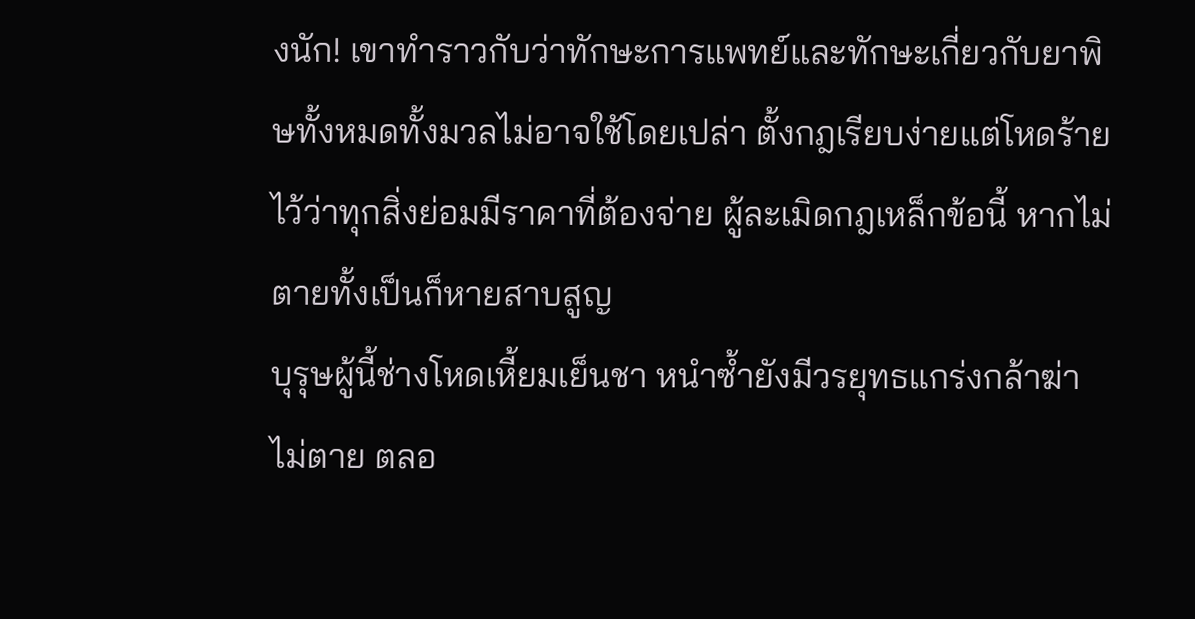งนัก! เขาทำราวกับว่าทักษะการแพทย์และทักษะเกี่ยวกับยาพิษทั้งหมดทั้งมวลไม่อาจใช้โดยเปล่า ตั้งกฎเรียบง่ายแต่โหดร้ายไว้ว่าทุกสิ่งย่อมมีราคาที่ต้องจ่าย ผู้ละเมิดกฎเหล็กข้อนี้ หากไม่ตายทั้งเป็นก็หายสาบสูญ
บุรุษผู้นี้ช่างโหดเหี้ยมเย็นชา หนำซ้ำยังมีวรยุทธแกร่งกล้าฆ่าไม่ตาย ตลอ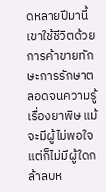ดหลายปีมานี้เขาใช้ชีวิตด้วยการค้าขายทักษะการรักษาตลอดจนความรู้เรื่องยาพิษ แม้จะมีผู้ไม่พอใจ แต่ก็ไม่มีผู้ใดกล้าลบห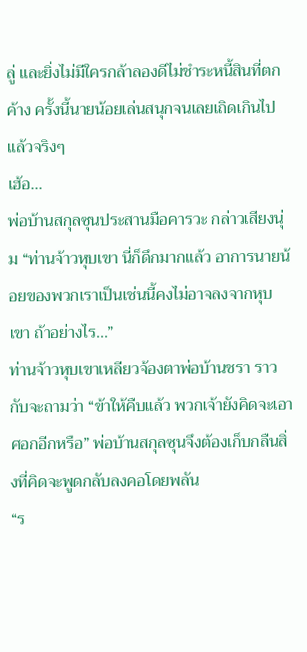ลู่ และยิ่งไม่มีใครกล้าลองดีไม่ชำระหนี้สินที่ตกค้าง ครั้งนี้นายน้อยเล่นสนุกจนเลยเถิดเกินไปแล้วจริงๆ
เฮ้อ...
พ่อบ้านสกุลซุนประสานมือคารวะ กล่าวเสียงนุ่ม “ท่านจ้าวหุบเขา นี่ก็ดึกมากแล้ว อาการนายน้อยของพวกเราเป็นเช่นนี้คงไม่อาจลงจากหุบเขา ถ้าอย่างไร...”
ท่านจ้าวหุบเขาเหลียวจ้องตาพ่อบ้านชรา ราวกับจะถามว่า “ข้าให้คืบแล้ว พวกเจ้ายังคิดจะเอาศอกอีกหรือ” พ่อบ้านสกุลซุนจึงต้องเก็บกลืนสิ่งที่คิดจะพูดกลับลงคอโดยพลัน
“ร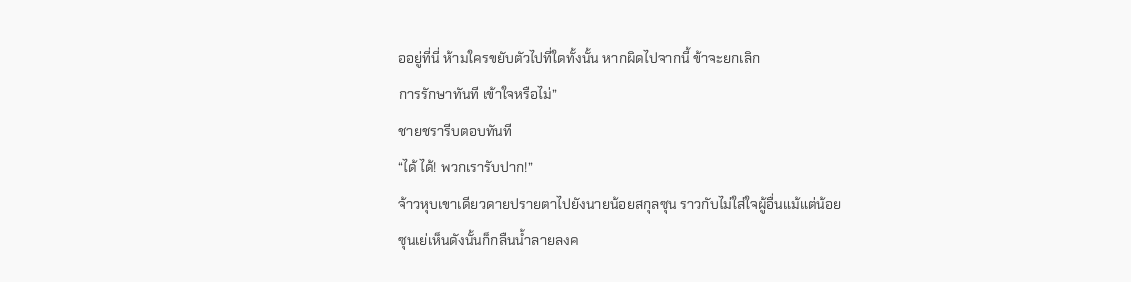ออยู่ที่นี่ ห้ามใครขยับตัวไปที่ใดทั้งนั้น หากผิดไปจากนี้ ข้าจะยกเลิก
การรักษาทันที เข้าใจหรือไม่”
ชายชรารีบตอบทันที
“ได้ ได้! พวกเรารับปาก!”
จ้าวหุบเขาเดียวดายปรายตาไปยังนายน้อยสกุลซุน ราวกับไม่ใส่ใจผู้อื่นแม้แต่น้อย
ซุนเย่เห็นดังนั้นก็กลืนน้ำลายลงค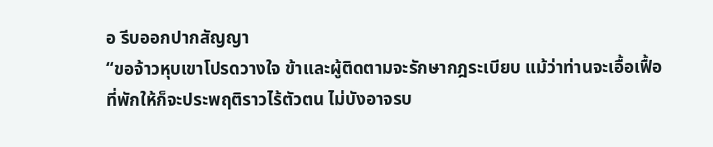อ รีบออกปากสัญญา
“ขอจ้าวหุบเขาโปรดวางใจ ข้าและผู้ติดตามจะรักษากฎระเบียบ แม้ว่าท่านจะเอื้อเฟื้อที่พักให้ก็จะประพฤติราวไร้ตัวตน ไม่บังอาจรบ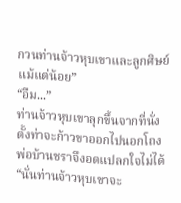กวนท่านจ้าวหุบเขาและลูกศิษย์แม้แต่น้อย”
“อืม...”
ท่านจ้าวหุบเขาลุกขึ้นจากที่นั่ง ตั้งท่าจะก้าวขาออกไปนอกโถง พ่อบ้านชราจึงอดแปลกใจไม่ได้
“นั่นท่านจ้าวหุบเขาจะ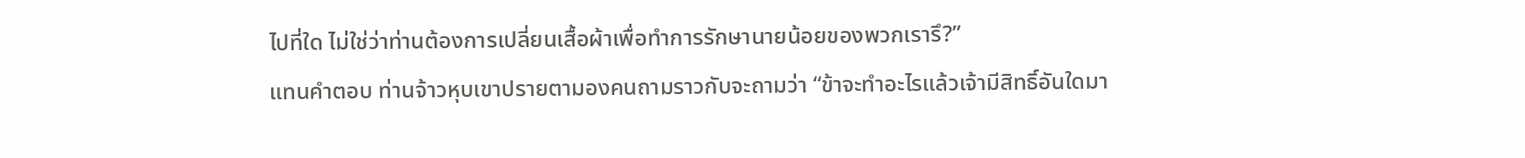ไปที่ใด ไม่ใช่ว่าท่านต้องการเปลี่ยนเสื้อผ้าเพื่อทำการรักษานายน้อยของพวกเรารึ?”
แทนคำตอบ ท่านจ้าวหุบเขาปรายตามองคนถามราวกับจะถามว่า “ข้าจะทำอะไรแล้วเจ้ามีสิทธิ์อันใดมา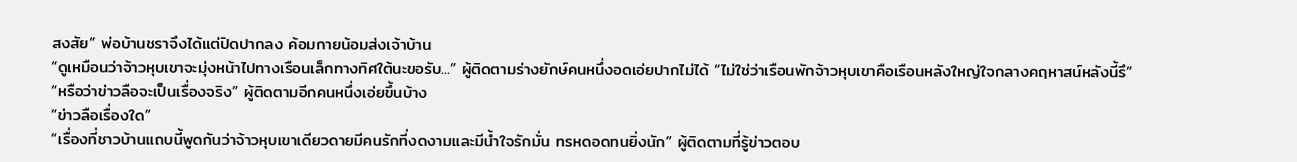สงสัย” พ่อบ้านชราจึงได้แต่ปิดปากลง ค้อมกายน้อมส่งเจ้าบ้าน
“ดูเหมือนว่าจ้าวหุบเขาจะมุ่งหน้าไปทางเรือนเล็กทางทิศใต้นะขอรับ...” ผู้ติดตามร่างยักษ์คนหนึ่งอดเอ่ยปากไม่ได้ “ไม่ใช่ว่าเรือนพักจ้าวหุบเขาคือเรือนหลังใหญ่ใจกลางคฤหาสน์หลังนี้รึ”
“หรือว่าข่าวลือจะเป็นเรื่องจริง” ผู้ติดตามอีกคนหนึ่งเอ่ยขึ้นบ้าง
“ข่าวลือเรื่องใด”
“เรื่องที่ชาวบ้านแถบนี้พูดกันว่าจ้าวหุบเขาเดียวดายมีคนรักที่งดงามและมีน้ำใจรักมั่น ทรหดอดทนยิ่งนัก” ผู้ติดตามที่รู้ข่าวตอบ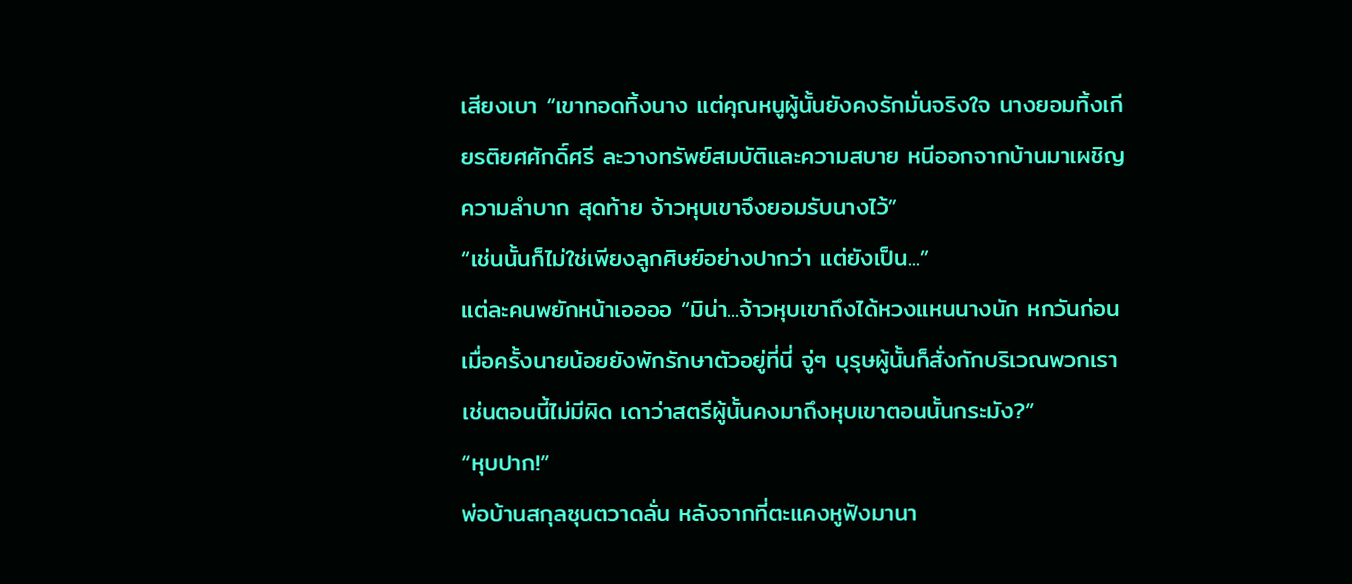เสียงเบา “เขาทอดทิ้งนาง แต่คุณหนูผู้นั้นยังคงรักมั่นจริงใจ นางยอมทิ้งเกียรติยศศักดิ์ศรี ละวางทรัพย์สมบัติและความสบาย หนีออกจากบ้านมาเผชิญความลำบาก สุดท้าย จ้าวหุบเขาจึงยอมรับนางไว้”
“เช่นนั้นก็ไม่ใช่เพียงลูกศิษย์อย่างปากว่า แต่ยังเป็น...”
แต่ละคนพยักหน้าเออออ “มิน่า...จ้าวหุบเขาถึงได้หวงแหนนางนัก หกวันก่อนเมื่อครั้งนายน้อยยังพักรักษาตัวอยู่ที่นี่ จู่ๆ บุรุษผู้นั้นก็สั่งกักบริเวณพวกเราเช่นตอนนี้ไม่มีผิด เดาว่าสตรีผู้นั้นคงมาถึงหุบเขาตอนนั้นกระมัง?”
“หุบปาก!”
พ่อบ้านสกุลซุนตวาดลั่น หลังจากที่ตะแคงหูฟังมานา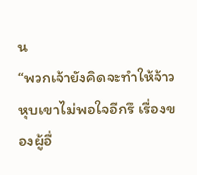น
“พวกเจ้ายังคิดจะทำให้จ้าวหุบเขาไม่พอใจอีกรึ เรื่องของผู้อื่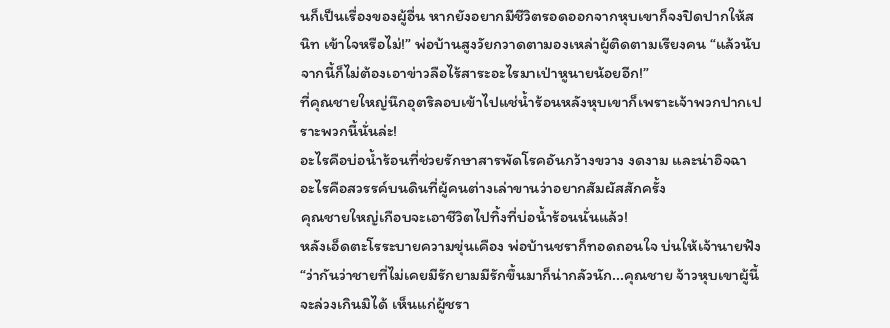นก็เป็นเรื่องของผู้อื่น หากยังอยากมีชีวิตรอดออกจากหุบเขาก็จงปิดปากให้สนิท เข้าใจหรือไม่!” พ่อบ้านสูงวัยกวาดตามองเหล่าผู้ติดตามเรียงคน “แล้วนับจากนี้ก็ไม่ต้องเอาข่าวลือไร้สาระอะไรมาเป่าหูนายน้อยอีก!”
ที่คุณชายใหญ่นึกอุตริลอบเข้าไปแช่น้ำร้อนหลังหุบเขาก็เพราะเจ้าพวกปากเปราะพวกนี้นั่นล่ะ!
อะไรคือบ่อน้ำร้อนที่ช่วยรักษาสารพัดโรคอันกว้างขวาง งดงาม และน่าอิจฉา
อะไรคือสวรรค์บนดินที่ผู้คนต่างเล่าขานว่าอยากสัมผัสสักครั้ง
คุณชายใหญ่เกือบจะเอาชีวิตไปทิ้งที่บ่อน้ำร้อนนั่นแล้ว!
หลังเอ็ดตะโรระบายความขุ่นเคือง พ่อบ้านชราก็ทอดถอนใจ บ่นให้เจ้านายฟัง “ว่ากันว่าชายที่ไม่เคยมีรักยามมีรักขึ้นมาก็น่ากลัวนัก...คุณชาย จ้าวหุบเขาผู้นี้จะล่วงเกินมิได้ เห็นแก่ผู้ชรา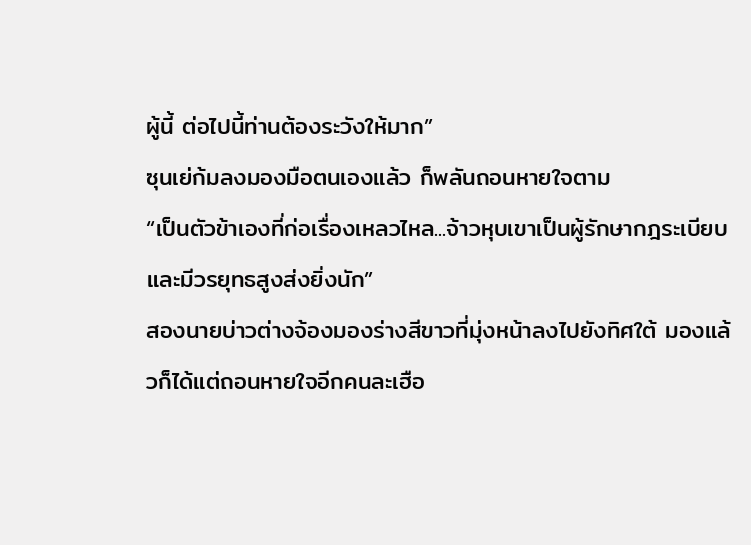ผู้นี้ ต่อไปนี้ท่านต้องระวังให้มาก”
ซุนเย่ก้มลงมองมือตนเองแล้ว ก็พลันถอนหายใจตาม
“เป็นตัวข้าเองที่ก่อเรื่องเหลวไหล...จ้าวหุบเขาเป็นผู้รักษากฎระเบียบและมีวรยุทธสูงส่งยิ่งนัก”
สองนายบ่าวต่างจ้องมองร่างสีขาวที่มุ่งหน้าลงไปยังทิศใต้ มองแล้วก็ได้แต่ถอนหายใจอีกคนละเฮือ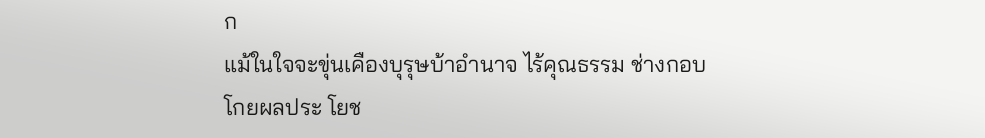ก
แม้ในใจจะขุ่นเคืองบุรุษบ้าอำนาจ ไร้คุณธรรม ช่างกอบโกยผลประ โยช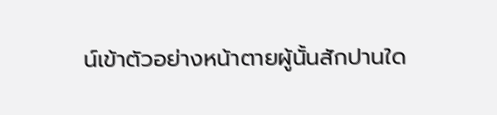น์เข้าตัวอย่างหน้าตายผู้นั้นสักปานใด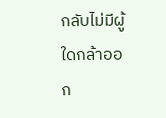กลับไม่มีผู้ใดกล้าออก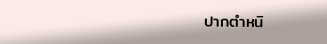ปากตำหนิ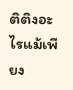ติติงอะไรแม้เพียง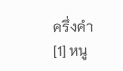ครึ่งคำ
[1] หนู